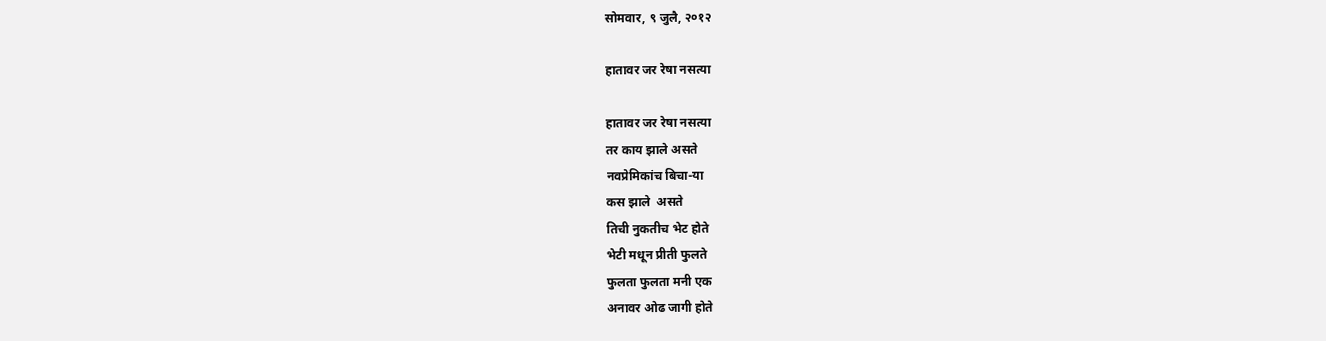सोमवार, ९ जुलै, २०१२

हातावर जर रेषा नसत्या

हातावर जर रेषा नसत्या
तर काय झाले असते
नवप्रेमिकांच बिचा-या
कस झाले  असते
तिची नुकतीच भेट होते
भेटी मधून प्रीती फुलते
फुलता फुलता मनी एक
अनावर ओढ जागी होते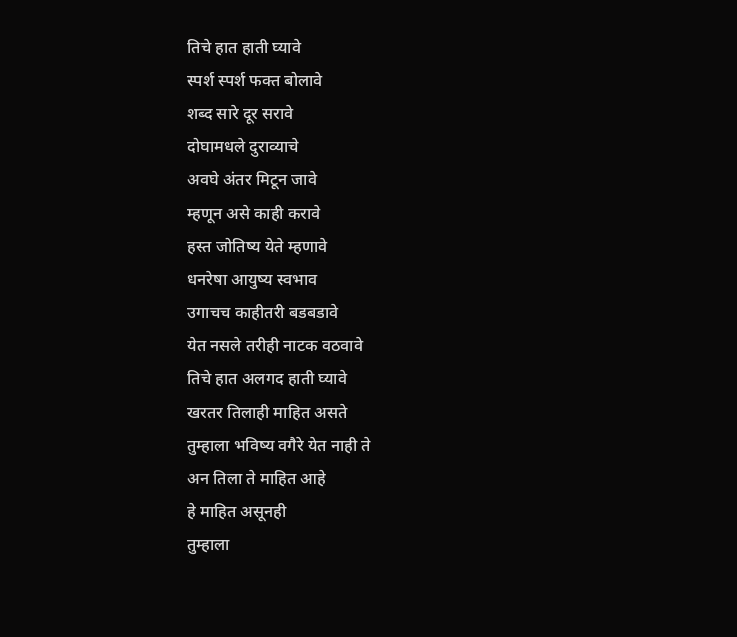तिचे हात हाती घ्यावे
स्पर्श स्पर्श फक्त बोलावे
शब्द सारे दूर सरावे
दोघामधले दुराव्याचे
अवघे अंतर मिटून जावे
म्हणून असे काही करावे
हस्त जोतिष्य येते म्हणावे
धनरेषा आयुष्य स्वभाव
उगाचच काहीतरी बडबडावे
येत नसले तरीही नाटक वठवावे
तिचे हात अलगद हाती घ्यावे
खरतर तिलाही माहित असते
तुम्हाला भविष्य वगैरे येत नाही ते
अन तिला ते माहित आहे
हे माहित असूनही
तुम्हाला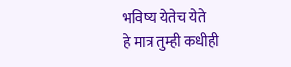भविष्य येतेच येते
हे मात्र तुम्ही कधीही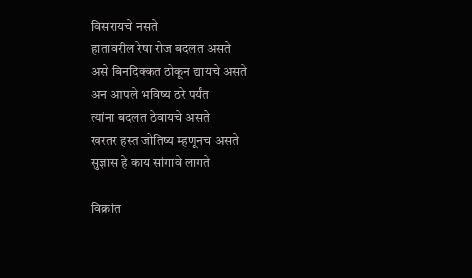विसरायचे नसते
हातावरील रेषा रोज बदलत असते
असे बिनदिक्कत ठोकून द्यायचे असते
अन आपले भविष्य ठरे पर्यंत
त्यांना बदलत ठेवायचे असते
खरतर हस्त जोतिष्य म्हणूनच असते
सुज्ञास हे काय सांगावे लागते

विक्रांत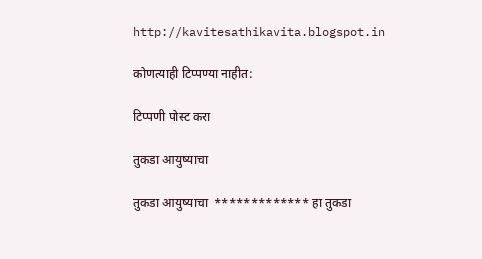http://kavitesathikavita.blogspot.in

कोणत्याही टिप्पण्‍या नाहीत:

टिप्पणी पोस्ट करा

तुकडा आयुष्याचा

तुकडा आयुष्याचा  ************* हा तुकडा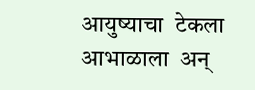आयुष्याचा  टेकला आभाळाला  अन्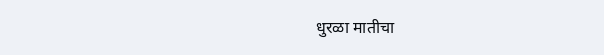धुरळा मातीचा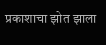प्रकाशाचा झोत झाला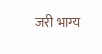जरी भाग्य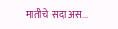मातीचे  सदा अस...